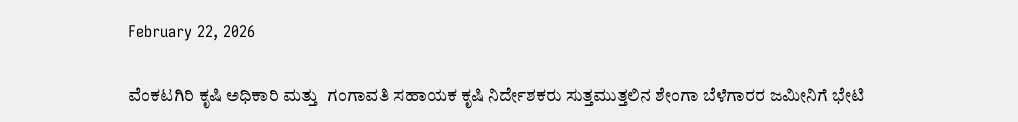February 22, 2026

ವೆಂಕಟಗಿರಿ ಕೃಷಿ ಅಧಿಕಾರಿ ಮತ್ತು  ಗಂಗಾವತಿ ಸಹಾಯಕ ಕೃಷಿ ನಿರ್ದೇಶಕರು ಸುತ್ತಮುತ್ತಲಿನ ಶೇಂಗಾ ಬೆಳೆಗಾರರ ಜಮೀನಿಗೆ ಭೇಟಿ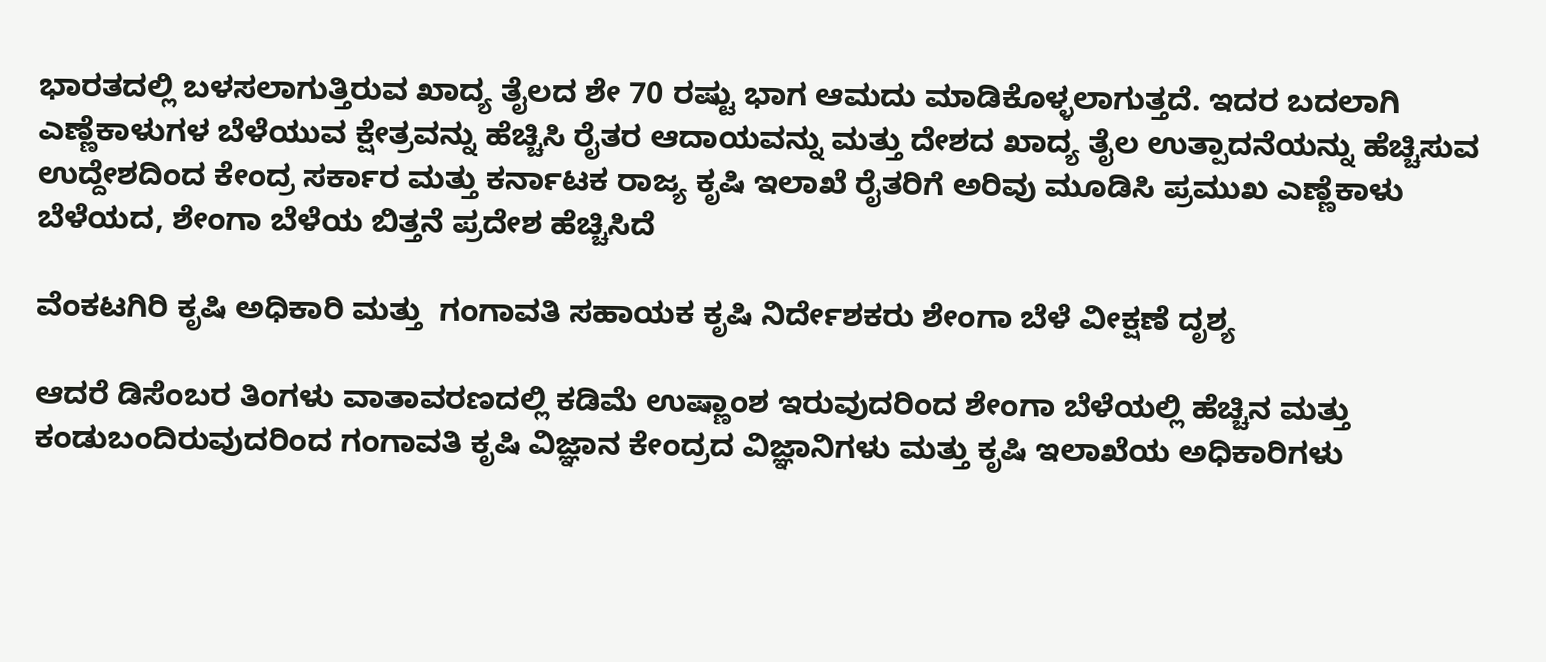ಭಾರತದಲ್ಲಿ ಬಳಸಲಾಗುತ್ತಿರುವ ಖಾದ್ಯ ತೈಲದ ಶೇ 70 ರಷ್ಟು ಭಾಗ ಆಮದು ಮಾಡಿಕೊಳ್ಳಲಾಗುತ್ತದೆ. ಇದರ ಬದಲಾಗಿ ಎಣ್ಣೆಕಾಳುಗಳ ಬೆಳೆಯುವ ಕ್ಷೇತ್ರವನ್ನು ಹೆಚ್ಚಿಸಿ ರೈತರ ಆದಾಯವನ್ನು ಮತ್ತು ದೇಶದ ಖಾದ್ಯ ತೈಲ ಉತ್ಪಾದನೆಯನ್ನು ಹೆಚ್ಚಿಸುವ ಉದ್ದೇಶದಿಂದ ಕೇಂದ್ರ ಸರ್ಕಾರ ಮತ್ತು ಕರ್ನಾಟಕ ರಾಜ್ಯ ಕೃಷಿ ಇಲಾಖೆ ರೈತರಿಗೆ ಅರಿವು ಮೂಡಿಸಿ ಪ್ರಮುಖ ಎಣ್ಣೆಕಾಳು ಬೆಳೆಯದ, ಶೇಂಗಾ ಬೆಳೆಯ ಬಿತ್ತನೆ ಪ್ರದೇಶ ಹೆಚ್ಚಿಸಿದೆ

ವೆಂಕಟಗಿರಿ ಕೃಷಿ ಅಧಿಕಾರಿ ಮತ್ತು  ಗಂಗಾವತಿ ಸಹಾಯಕ ಕೃಷಿ ನಿರ್ದೇಶಕರು ಶೇಂಗಾ ಬೆಳೆ ವೀಕ್ಷಣೆ ದೃಶ್ಯ

ಆದರೆ ಡಿಸೆಂಬರ ತಿಂಗಳು ವಾತಾವರಣದಲ್ಲಿ ಕಡಿಮೆ ಉಷ್ಣಾಂಶ ಇರುವುದರಿಂದ ಶೇಂಗಾ ಬೆಳೆಯಲ್ಲಿ ಹೆಚ್ಚಿನ ಮತ್ತು ಕಂಡುಬಂದಿರುವುದರಿಂದ ಗಂಗಾವತಿ ಕೃಷಿ ವಿಜ್ಞಾನ ಕೇಂದ್ರದ ವಿಜ್ಞಾನಿಗಳು ಮತ್ತು ಕೃಷಿ ಇಲಾಖೆಯ ಅಧಿಕಾರಿಗಳು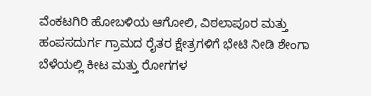ವೆಂಕಟಗಿರಿ ಹೋಬಳಿಯ ಆಗೋಲಿ, ವಿಠಲಾಪೂರ ಮತ್ತು ಹಂಪಸದುರ್ಗ ಗ್ರಾಮದ ರೈತರ ಕ್ಷೇತ್ರಗಳಿಗೆ ಭೇಟಿ ನೀಡಿ ಶೇಂಗಾ ಬೆಳೆಯಲ್ಲಿ ಕೀಟ ಮತ್ತು ರೋಗಗಳ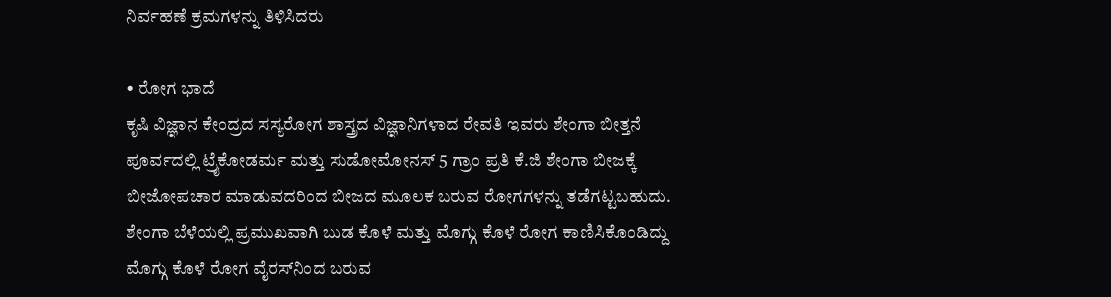ನಿರ್ವಹಣೆ ಕ್ರಮಗಳನ್ನು ತಿಳಿಸಿದರು

• ರೋಗ ಭಾದೆ
ಕೃಷಿ ವಿಜ್ಞಾನ ಕೇಂದ್ರದ ಸಸ್ಯರೋಗ ಶಾಸ್ತ್ರದ ವಿಜ್ಞಾನಿಗಳಾದ ರೇವತಿ ಇವರು ಶೇಂಗಾ ಬೀತ್ತನೆ ಪೂರ್ವದಲ್ಲಿ ಟ್ರೈಕೋಡರ್ಮ ಮತ್ತು ಸುಡೋಮೋನಸ್ 5 ಗ್ರಾಂ ಪ್ರತಿ ಕೆ.ಜಿ ಶೇಂಗಾ ಬೀಜಕ್ಕೆ ಬೀಜೋಪಚಾರ ಮಾಡುವದರಿಂದ ಬೀಜದ ಮೂಲಕ ಬರುವ ರೋಗಗಳನ್ನು ತಡೆಗಟ್ಟಬಹುದು. ಶೇಂಗಾ ಬೆಳೆಯಲ್ಲಿ ಪ್ರಮುಖವಾಗಿ ಬುಡ ಕೊಳೆ ಮತ್ತು ಮೊಗ್ಗು ಕೊಳೆ ರೋಗ ಕಾಣಿಸಿಕೊಂಡಿದ್ದು ಮೊಗ್ಗು ಕೊಳೆ ರೋಗ ವೈರಸ್‌ನಿಂದ ಬರುವ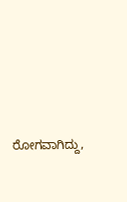ರೋಗವಾಗಿದ್ದು,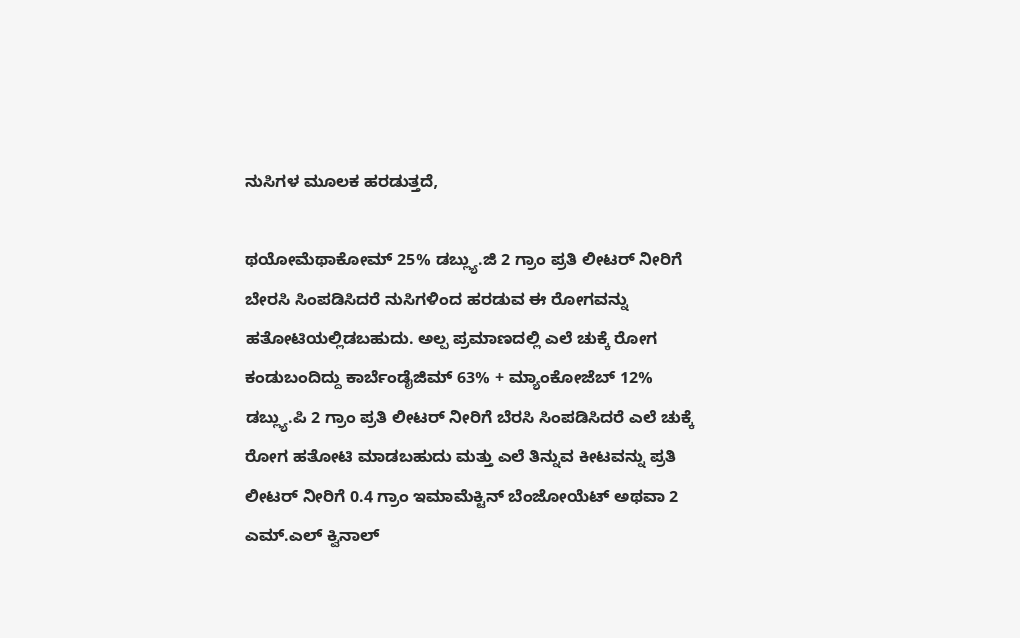ನುಸಿಗಳ ಮೂಲಕ ಹರಡುತ್ತದೆ,

ಥಯೋಮೆಥಾಕೋಮ್ 25% ಡಬ್ಲ್ಯು.ಜಿ 2 ಗ್ರಾಂ ಪ್ರತಿ ಲೀಟರ್ ನೀರಿಗೆ ಬೇರಸಿ ಸಿಂಪಡಿಸಿದರೆ ನುಸಿಗಳಿಂದ ಹರಡುವ ಈ ರೋಗವನ್ನು ಹತೋಟಿಯಲ್ಲಿಡಬಹುದು. ಅಲ್ಪ ಪ್ರಮಾಣದಲ್ಲಿ ಎಲೆ ಚುಕ್ಕೆ ರೋಗ ಕಂಡುಬಂದಿದ್ದು ಕಾರ್ಬೆಂಡೈಜಿಮ್ 63% + ಮ್ಯಾಂಕೋಜೆಬ್ 12% ಡಬ್ಲ್ಯು.ಪಿ 2 ಗ್ರಾಂ ಪ್ರತಿ ಲೀಟರ್ ನೀರಿಗೆ ಬೆರಸಿ ಸಿಂಪಡಿಸಿದರೆ ಎಲೆ ಚುಕ್ಕೆ ರೋಗ ಹತೋಟಿ ಮಾಡಬಹುದು ಮತ್ತು ಎಲೆ ತಿನ್ನುವ ಕೀಟವನ್ನು ಪ್ರತಿ ಲೀಟರ್ ನೀರಿಗೆ 0.4 ಗ್ರಾಂ ಇಮಾಮೆಕ್ಟಿನ್ ಬೆಂಜೋಯೆಟ್ ಅಥವಾ 2 ಎಮ್.ಎಲ್ ಕ್ವಿನಾಲ್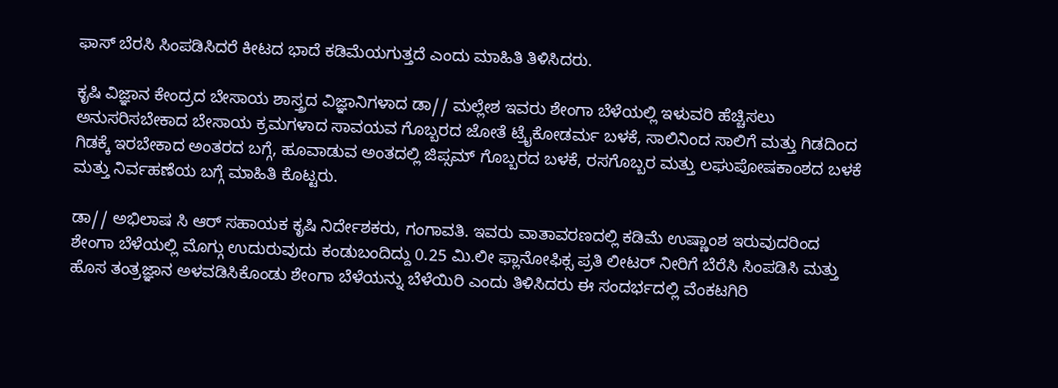ಫಾಸ್ ಬೆರಸಿ ಸಿಂಪಡಿಸಿದರೆ ಕೀಟದ ಭಾದೆ ಕಡಿಮೆಯಗುತ್ತದೆ ಎಂದು ಮಾಹಿತಿ ತಿಳಿಸಿದರು.

ಕೃಷಿ ವಿಜ್ಞಾನ ಕೇಂದ್ರದ ಬೇಸಾಯ ಶಾಸ್ತ್ರದ ವಿಜ್ಞಾನಿಗಳಾದ ಡಾ// ಮಲ್ಲೇಶ ಇವರು ಶೇಂಗಾ ಬೆಳೆಯಲ್ಲಿ ಇಳುವರಿ ಹೆಚ್ಚಿಸಲು ಅನುಸರಿಸಬೇಕಾದ ಬೇಸಾಯ ಕ್ರಮಗಳಾದ ಸಾವಯವ ಗೊಬ್ಬರದ ಜೋತೆ ಟ್ರೈಕೋಡರ್ಮ ಬಳಕೆ, ಸಾಲಿನಿಂದ ಸಾಲಿಗೆ ಮತ್ತು ಗಿಡದಿಂದ ಗಿಡಕ್ಕೆ ಇರಬೇಕಾದ ಅಂತರದ ಬಗ್ಗೆ, ಹೂವಾಡುವ ಅಂತದಲ್ಲಿ ಜಿಪ್ಸಮ್ ಗೊಬ್ಬರದ ಬಳಕೆ, ರಸಗೊಬ್ಬರ ಮತ್ತು ಲಘುಪೋಷಕಾಂಶದ ಬಳಕೆ ಮತ್ತು ನಿರ್ವಹಣೆಯ ಬಗ್ಗೆ ಮಾಹಿತಿ ಕೊಟ್ಟರು.

ಡಾ// ಅಭಿಲಾಷ ಸಿ ಆರ್ ಸಹಾಯಕ ಕೃಷಿ ನಿರ್ದೇಶಕರು, ಗಂಗಾವತಿ. ಇವರು ವಾತಾವರಣದಲ್ಲಿ ಕಡಿಮೆ ಉಷ್ಣಾಂಶ ಇರುವುದರಿಂದ ಶೇಂಗಾ ಬೆಳೆಯಲ್ಲಿ ಮೊಗ್ಗು ಉದುರುವುದು ಕಂಡುಬಂದಿದ್ದು 0.25 ಮಿ.ಲೀ ಫ್ಲಾನೋಫಿಕ್ಸ ಪ್ರತಿ ಲೀಟರ್ ನೀರಿಗೆ ಬೆರೆಸಿ ಸಿಂಪಡಿಸಿ ಮತ್ತು ಹೊಸ ತಂತ್ರಜ್ಞಾನ ಅಳವಡಿಸಿಕೊಂಡು ಶೇಂಗಾ ಬೆಳೆಯನ್ನು ಬೆಳೆಯಿರಿ ಎಂದು ತಿಳಿಸಿದರು ಈ ಸಂದರ್ಭದಲ್ಲಿ ವೆಂಕಟಗಿರಿ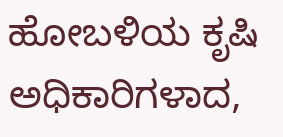ಹೋಬಳಿಯ ಕೃಷಿ ಅಧಿಕಾರಿಗಳಾದ,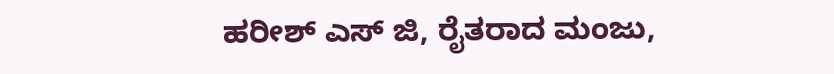ಹರೀಶ್ ಎಸ್ ಜಿ, ರೈತರಾದ ಮಂಜು,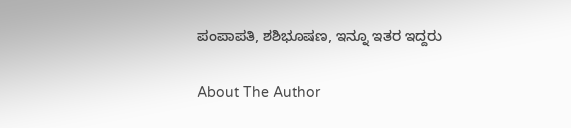ಪಂಪಾಪತಿ, ಶಶಿಭೂಷಣ, ಇನ್ನೂ ಇತರ ಇದ್ದರು

About The Author